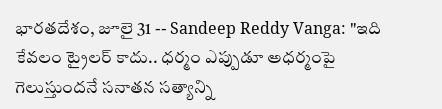భారతదేశం, జూలై 31 -- Sandeep Reddy Vanga: "ఇది కేవలం ట్రైలర్ కాదు.. ధర్మం ఎప్పుడూ అధర్మంపై గెలుస్తుందనే సనాతన సత్యాన్ని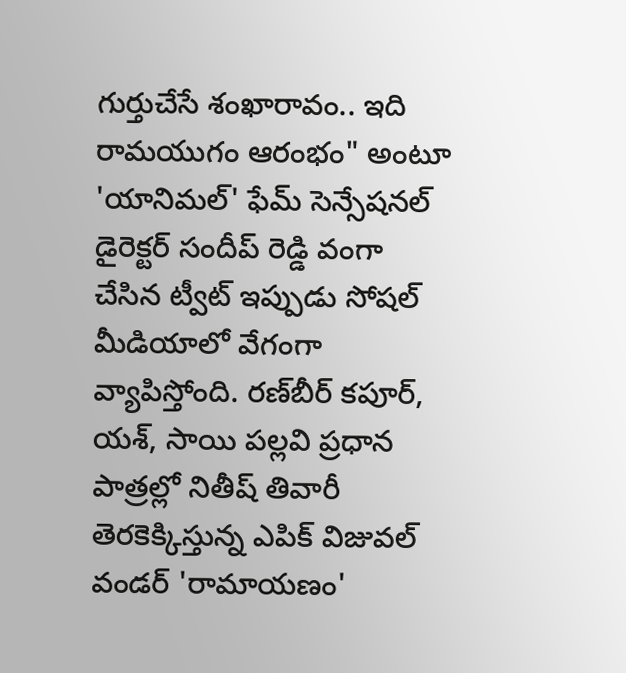గుర్తుచేసే శంఖారావం.. ఇది రామయుగం ఆరంభం" అంటూ 'యానిమల్' ఫేమ్ సెన్సేషనల్ డైరెక్టర్ సందీప్ రెడ్డి వంగా చేసిన ట్వీట్ ఇప్పుడు సోషల్ మీడియాలో వేగంగా వ్యాపిస్తోంది. రణ్‌బీర్ కపూర్, యశ్, సాయి పల్లవి ప్రధాన పాత్రల్లో నితీష్ తివారీ తెరకెక్కిస్తున్న ఎపిక్ విజువల్ వండర్ 'రామాయణం'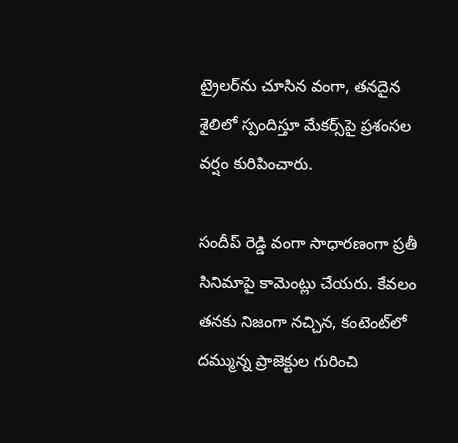ట్రైలర్‌ను చూసిన వంగా, తనదైన శైలిలో స్పందిస్తూ మేకర్స్‌పై ప్రశంసల వర్షం కురిపించారు.

సందీప్ రెడ్డి వంగా సాధారణంగా ప్రతీ సినిమాపై కామెంట్లు చేయరు. కేవలం తనకు నిజంగా నచ్చిన, కంటెంట్‌లో దమ్మున్న ప్రాజెక్టుల గురించి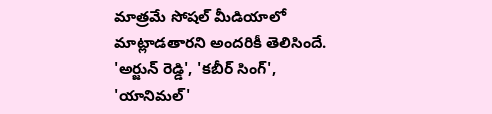మాత్రమే సోషల్ మీడియాలో మాట్లాడతారని అందరికీ తెలిసిందే. 'అర్జున్ రెడ్డి', 'కబీర్ సింగ్', 'యానిమల్'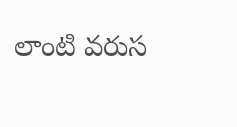లాంటి వరుస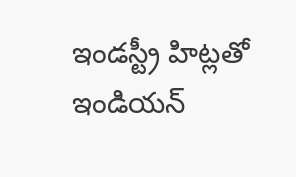ఇండస్ట్రీ హిట్లతో ఇండియన్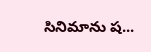సినిమాను ష...